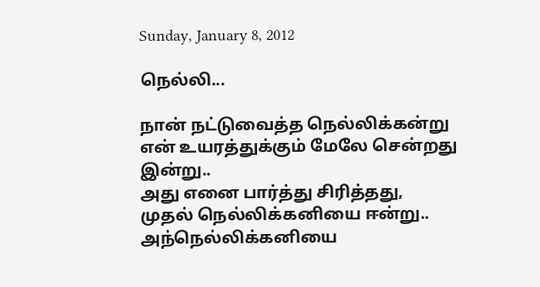Sunday, January 8, 2012

நெல்லி...

நான் நட்டுவைத்த நெல்லிக்கன்று
என் உயரத்துக்கும் மேலே சென்றது இன்று..
அது எனை பார்த்து சிரித்தது, முதல் நெல்லிக்கனியை ஈன்று..
அந்நெல்லிக்கனியை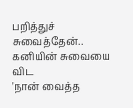பறித்துச் சுவைத்தேன்..
கனியின் சுவையை விட
'நான் வைத்த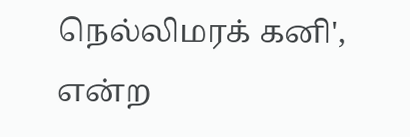நெல்லிமரக் கனி',
என்ற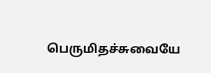பெருமிதச்சுவையே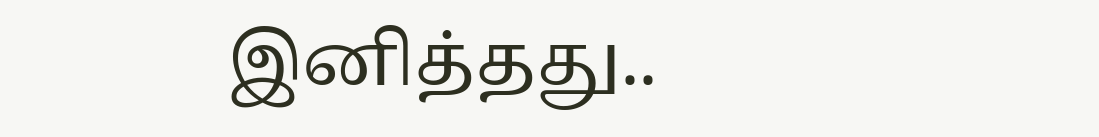இனித்தது..